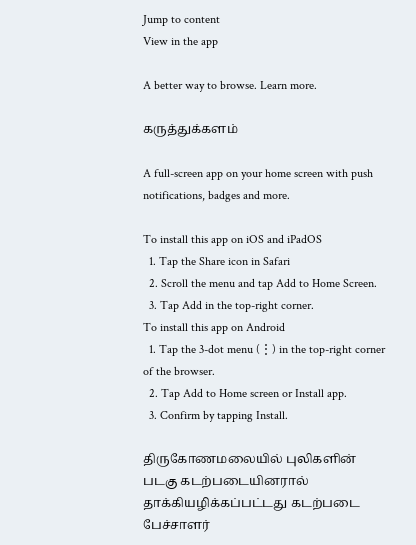Jump to content
View in the app

A better way to browse. Learn more.

கருத்துக்களம்

A full-screen app on your home screen with push notifications, badges and more.

To install this app on iOS and iPadOS
  1. Tap the Share icon in Safari
  2. Scroll the menu and tap Add to Home Screen.
  3. Tap Add in the top-right corner.
To install this app on Android
  1. Tap the 3-dot menu (⋮) in the top-right corner of the browser.
  2. Tap Add to Home screen or Install app.
  3. Confirm by tapping Install.

திருகோணமலையில் புலிகளின் படகு கடற்படையினரால் தாக்கியழிக்கப்பட்டது கடற்படை பேச்சாளர்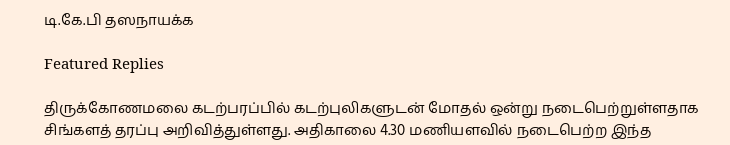டி.கே.பி தஸநாயக்க

Featured Replies

திருக்கோணமலை கடற்பரப்பில் கடற்புலிகளுடன் மோதல் ஒன்று நடைபெற்றுள்ளதாக சிங்களத் தரப்பு அறிவித்துள்ளது. அதிகாலை 4.30 மணியளவில் நடைபெற்ற இந்த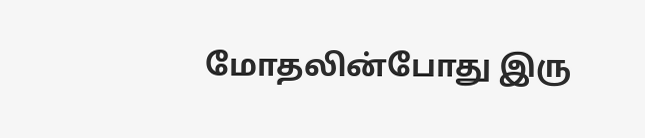மோதலின்போது இரு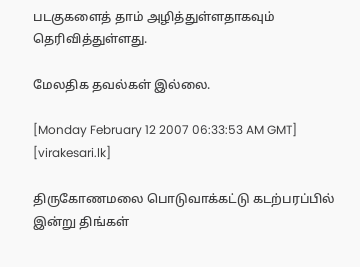படகுகளைத் தாம் அழித்துள்ளதாகவும் தெரிவித்துள்ளது.

மேலதிக தவல்கள் இல்லை.

[Monday February 12 2007 06:33:53 AM GMT] [virakesari.lk]

திருகோணமலை பொடுவாக்கட்டு கடற்பரப்பில் இன்று திங்கள்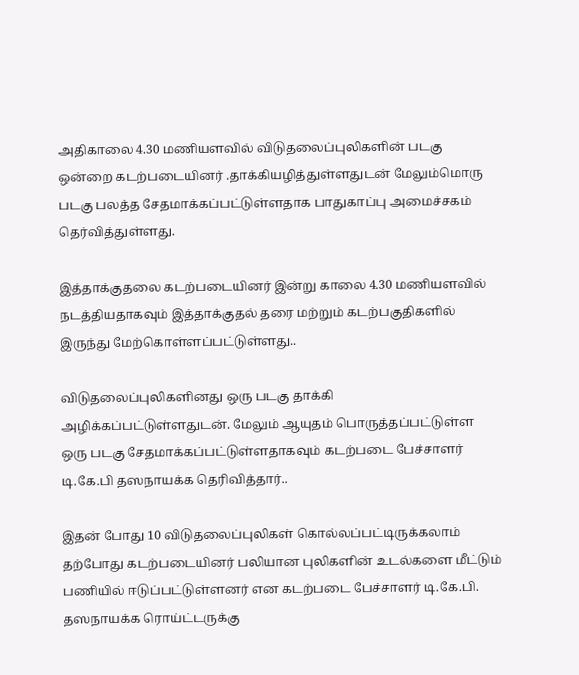அதிகாலை 4.30 மணியளவில் விடுதலைப்புலிகளின் படகு ஒன்றை கடற்படையினர் .தாக்கியழித்துள்ளதுடன் மேலும்மொரு படகு பலத்த சேதமாக்கப்பட்டுள்ளதாக பாதுகாப்பு அமைச்சகம் தெர்வித்துள்ளது.

இத்தாக்குதலை கடற்படையினர் இன்று காலை 4.30 மணியளவில் நடத்தியதாகவும் இத்தாக்குதல் தரை மற்றும் கடற்பகுதிகளில் இருந்து மேற்கொள்ளப்பட்டுள்ளது..

விடுதலைப்புலிகளினது ஒரு படகு தாக்கி அழிக்கப்பட்டுள்ளதுடன். மேலும் ஆயுதம் பொருத்தப்பட்டுள்ள ஒரு படகு சேதமாக்கப்பட்டுள்ளதாகவும் கடற்படை பேச்சாளர் டி.கே.பி தஸநாயக்க தெரிவித்தார்..

இதன் போது 10 விடுதலைப்புலிகள் கொல்லப்பட்டிருக்கலாம் தற்போது கடற்படையினர் பலியான புலிகளின் உடல்களை மீட்டும் பணியில் ஈடுப்பட்டுள்ளனர் என கடற்படை பேச்சாளர் டி.கே.பி. தஸநாயக்க ரொய்ட்டருக்கு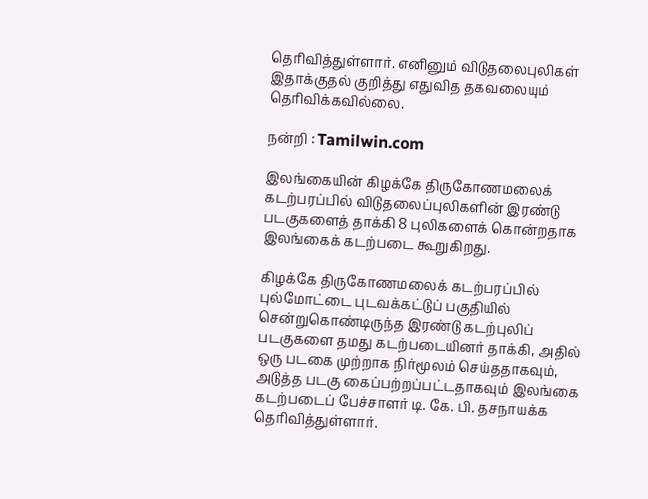தெரிவித்துள்ளார். எனினும் விடுதலைபுலிகள் இதாக்குதல் குறித்து எதுவித தகவலையும் தெரிவிக்கவில்லை.

நன்றி : Tamilwin.com

இலங்கையின் கிழக்கே திருகோணமலைக் கடற்பரப்பில் விடுதலைப்புலிகளின் இரண்டு படகுகளைத் தாக்கி 8 புலிகளைக் கொன்றதாக இலங்கைக் கடற்படை கூறுகிறது.

கிழக்கே திருகோணமலைக் கடற்பரப்பில் புல்மோட்டை புடவக்கட்டுப் பகுதியில் சென்றுகொண்டிருந்த இரண்டு கடற்புலிப் படகுகளை தமது கடற்படையினர் தாக்கி, அதில் ஒரு படகை முற்றாக நிர்மூலம் செய்ததாகவும், அடுத்த படகு கைப்பற்றப்பட்டதாகவும் இலங்கை கடற்படைப் பேச்சாளர் டி. கே. பி. தசநாயக்க தெரிவித்துள்ளார்.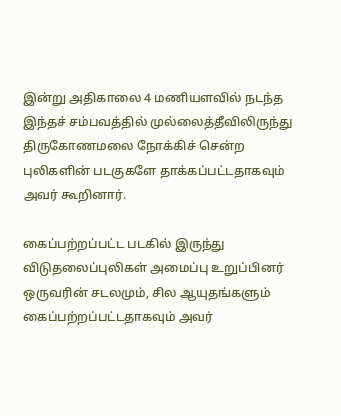இன்று அதிகாலை 4 மணியளவில் நடந்த இந்தச் சம்பவத்தில் முல்லைத்தீவிலிருந்து திருகோணமலை நோக்கிச் சென்ற புலிகளின் படகுகளே தாக்கப்பட்டதாகவும் அவர் கூறினார்.

கைப்பற்றப்பட்ட படகில் இருந்து விடுதலைப்புலிகள் அமைப்பு உறுப்பினர் ஒருவரின் சடலமும், சில ஆயுதங்களும் கைப்பற்றப்பட்டதாகவும் அவர்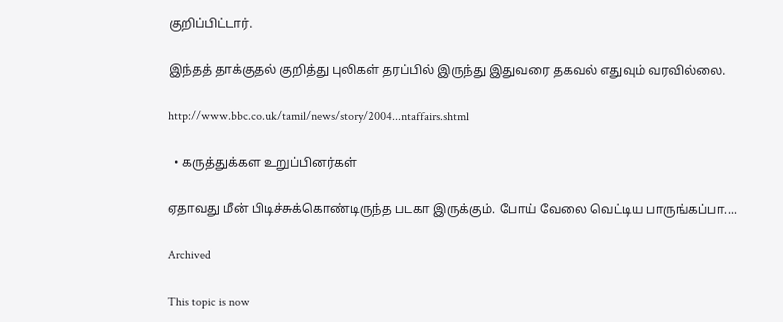குறிப்பிட்டார்.

இந்தத் தாக்குதல் குறித்து புலிகள் தரப்பில் இருந்து இதுவரை தகவல் எதுவும் வரவில்லை.

http://www.bbc.co.uk/tamil/news/story/2004...ntaffairs.shtml

  • கருத்துக்கள உறுப்பினர்கள்

ஏதாவது மீன் பிடிச்சுக்கொண்டிருந்த படகா இருக்கும். போய் வேலை வெட்டிய பாருங்கப்பா....

Archived

This topic is now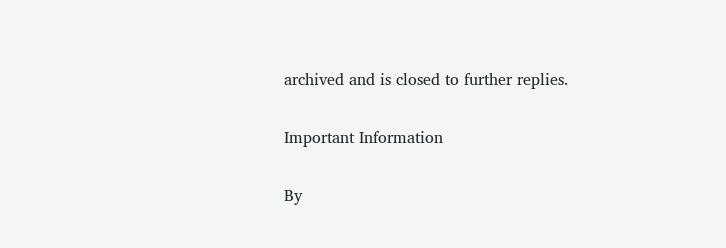archived and is closed to further replies.

Important Information

By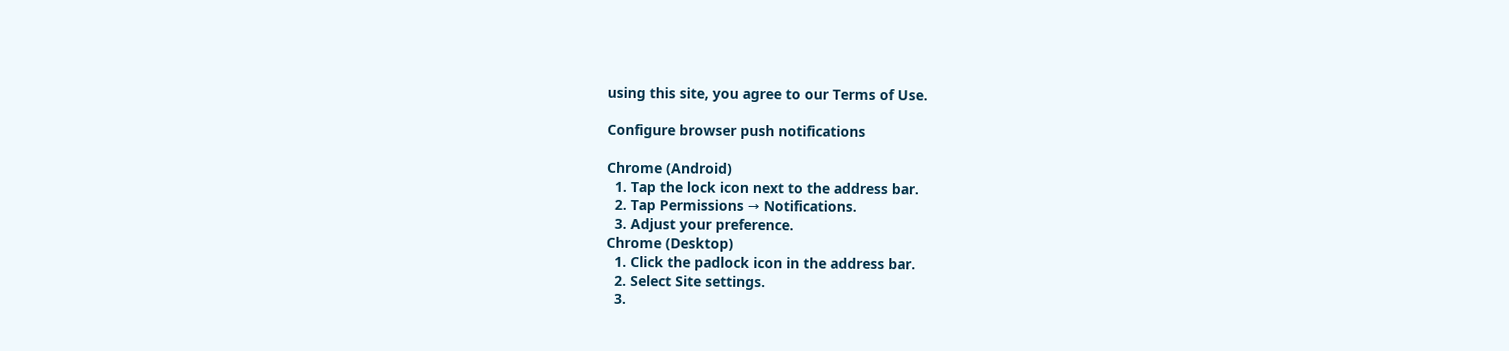using this site, you agree to our Terms of Use.

Configure browser push notifications

Chrome (Android)
  1. Tap the lock icon next to the address bar.
  2. Tap Permissions → Notifications.
  3. Adjust your preference.
Chrome (Desktop)
  1. Click the padlock icon in the address bar.
  2. Select Site settings.
  3.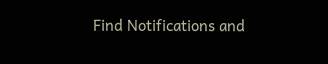Find Notifications and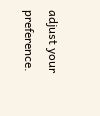adjust your preference.